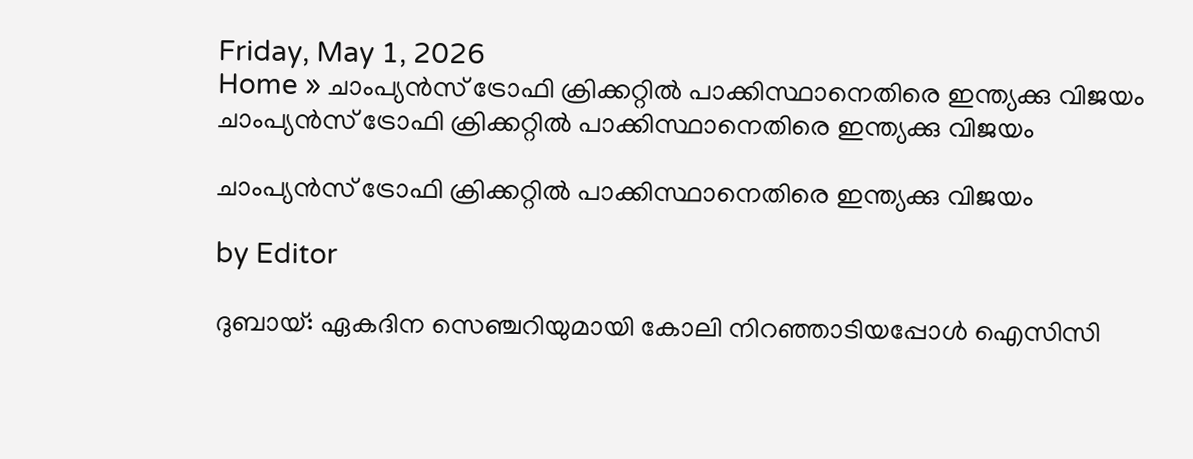Friday, May 1, 2026
Home » ചാംപ്യൻസ് ട്രോഫി ക്രിക്കറ്റിൽ പാക്കിസ്ഥാനെതിരെ ഇന്ത്യക്കു വിജയം
ചാംപ്യൻസ് ട്രോഫി ക്രിക്കറ്റിൽ പാക്കിസ്ഥാനെതിരെ ഇന്ത്യക്കു വിജയം

ചാംപ്യൻസ് ട്രോഫി ക്രിക്കറ്റിൽ പാക്കിസ്ഥാനെതിരെ ഇന്ത്യക്കു വിജയം

by Editor

ദുബായ്: ഏകദിന സെഞ്ചറിയുമായി കോലി നിറഞ്ഞാടിയപ്പോൾ ഐസിസി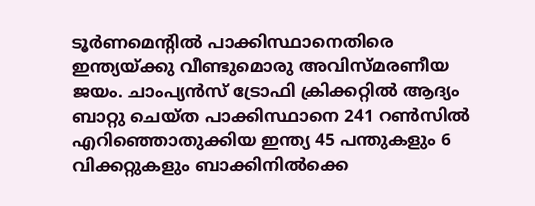ടൂ‍ർണമെന്റി‍ൽ പാക്കിസ്ഥാനെതിരെ ഇന്ത്യയ്ക്കു വീണ്ടുമൊരു അവിസ്മരണീയ ജയം. ചാംപ്യൻസ് ട്രോഫി ക്രിക്കറ്റിൽ ആദ്യം ബാറ്റു ചെയ്ത പാക്കിസ്ഥാനെ 241 റൺസിൽ എറിഞ്ഞൊതുക്കിയ ഇന്ത്യ 45 പന്തുകളും 6 വിക്കറ്റുകളും ബാക്കിനിൽക്കെ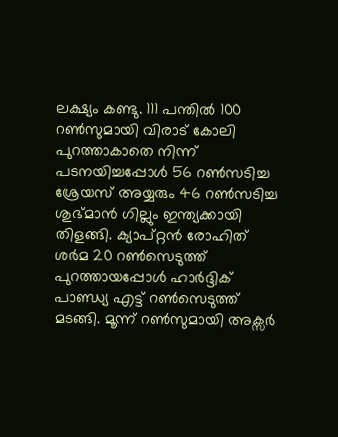ലക്ഷ്യം കണ്ടു. 111 പന്തിൽ 100 റണ്‍സുമായി വിരാട് കോലി പുറത്താകാതെ നിന്ന് പടനയിച്ചപ്പോള്‍ 56 റണ്‍സടിച്ച ശ്രേയസ് അയ്യരും 46 റണ്‍സടിച്ച ശുഭ്മാന്‍ ഗില്ലും ഇന്ത്യക്കായി തിളങ്ങി. ക്യാപ്റ്റന്‍ രോഹിത് ശര്‍മ 20 റണ്‍സെടുത്ത് പുറത്തായപ്പോള്‍ ഹാര്‍ദ്ദിക് പാണ്ഡ്യ എട്ട് റണ്‍സെടുത്ത് മടങ്ങി. മൂന്ന് റണ്‍സുമായി അക്സര്‍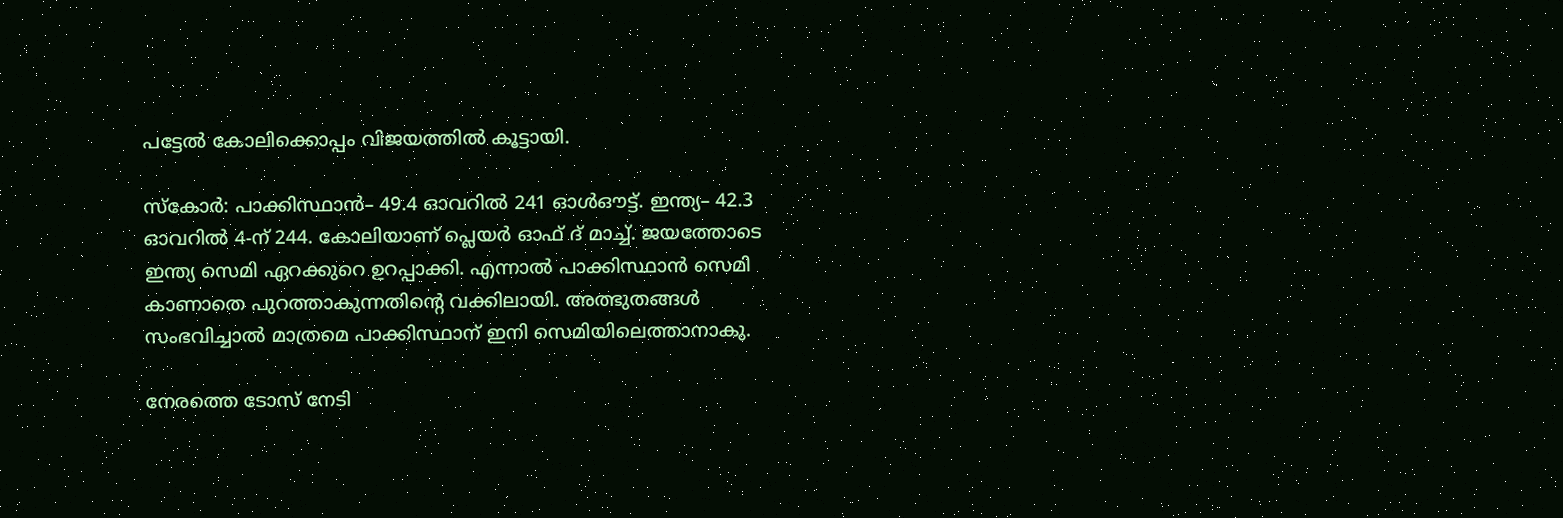പട്ടേല്‍ കോലിക്കൊപ്പം വിജയത്തില്‍ കൂട്ടായി.

സ്കോർ: പാക്കിസ്ഥാൻ– 49.4 ഓവറിൽ 241 ഓൾഔട്ട്. ഇന്ത്യ– 42.3 ഓവറിൽ 4-ന് 244. കോലിയാണ് പ്ലെയ‍‍ർ ഓഫ് ദ് മാച്ച്. ജയത്തോടെ ഇന്ത്യ സെമി ഏറക്കുറെ ഉറപ്പാക്കി. എന്നാൽ പാക്കിസ്ഥാന്‍ സെമി കാണാതെ പുറത്താകുന്നതിന്‍റെ വക്കിലായി. അത്ഭുതങ്ങള്‍ സംഭവിച്ചാല്‍ മാത്രമെ പാക്കിസ്ഥാന് ഇനി സെമിയിലെത്താനാകു.

നേരത്തെ ടോസ് നേടി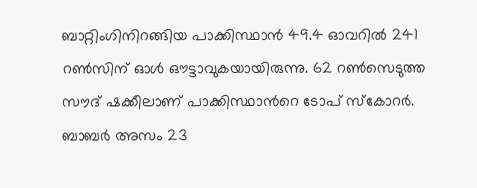ബാറ്റിംഗിനിറങ്ങിയ പാക്കിസ്ഥാന്‍ 49.4 ഓവറില്‍ 241 റണ്‍സിന് ഓള്‍ ഔട്ടാവുകയായിരുന്നു. 62 റണ്‍സെടുത്ത സൗദ് ഷക്കീലാണ് പാക്കിസ്ഥാന്‍റെ ടോപ് സ്കോറര്‍. ബാബര്‍ അസം 23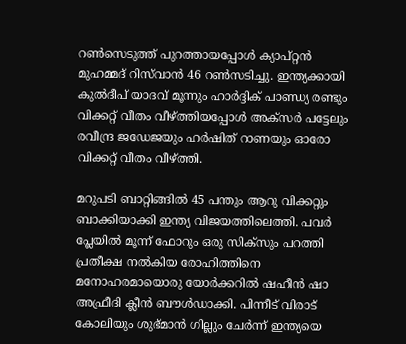റണ്‍സെടുത്ത് പുറത്തായപ്പോള്‍ ക്യാപ്റ്റന്‍ മുഹമ്മദ് റിസ്‌വാന്‍ 46 റണ്‍സടിച്ചു. ഇന്ത്യക്കായി കുല്‍ദീപ് യാദവ് മൂന്നും ഹാര്‍ദ്ദിക് പാണ്ഡ്യ രണ്ടും വിക്കറ്റ് വീതം വീഴ്ത്തിയപ്പോള്‍ അക്സര്‍ പട്ടേലും രവീന്ദ്ര ജഡേജയും ഹര്‍ഷിത് റാണയും ഓരോ വിക്കറ്റ് വീതം വീഴ്ത്തി.

മറുപടി ബാറ്റിങ്ങിൽ 45 പന്തും ആറു വിക്കറ്റും ബാക്കിയാക്കി ഇന്ത്യ വിജയത്തിലെത്തി. പവര്‍ പ്ലേയില്‍ മൂന്ന് ഫോറും ഒരു സിക്സും പറത്തി പ്രതീക്ഷ നല്‍കിയ രോഹിത്തിനെ മനോഹരമായൊരു യോര്‍ക്കറില്‍ ഷഹീന്‍ ഷാ അഫ്രീദി ക്ലീന്‍ ബൗള്‍ഡാക്കി. പിന്നീട് വിരാട് കോലിയും ശുഭ്മാന്‍ ഗില്ലും ചേര്‍ന്ന് ഇന്ത്യയെ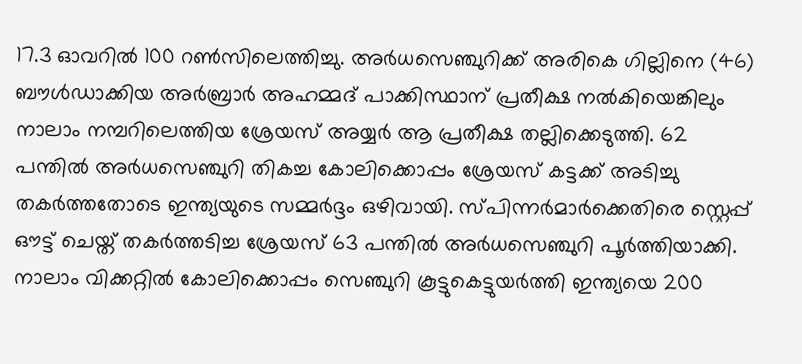17.3 ഓവറില്‍ 100 റണ്‍സിലെത്തിച്ചു. അര്‍ധസെഞ്ചുറിക്ക് അരികെ ഗില്ലിനെ (46) ബൗള്‍ഡാക്കിയ അര്‍ബ്രാര്‍ അഹമ്മദ് പാക്കിസ്ഥാന് പ്രതീക്ഷ നല്‍കിയെങ്കിലും നാലാം നമ്പറിലെത്തിയ ശ്രേയസ് അയ്യര്‍ ആ പ്രതീക്ഷ തല്ലിക്കെടുത്തി. 62 പന്തില്‍ അര്‍ധസെഞ്ചുറി തികച്ച കോലിക്കൊപ്പം ശ്രേയസ് കട്ടക്ക് അടിച്ചു തകര്‍ത്തതോടെ ഇന്ത്യയുടെ സമ്മര്‍ദ്ദം ഒഴിവായി. സ്പിന്നര്‍മാര്‍ക്കെതിരെ സ്റ്റെപ്പ് ഔട്ട് ചെയ്ത് തകര്‍ത്തടിച്ച ശ്രേയസ് 63 പന്തില്‍ അര്‍ധസെഞ്ചുറി പൂര്‍ത്തിയാക്കി. നാലാം വിക്കറ്റില്‍ കോലിക്കൊപ്പം സെഞ്ചുറി കൂട്ടുകെട്ടുയര്‍ത്തി ഇന്ത്യയെ 200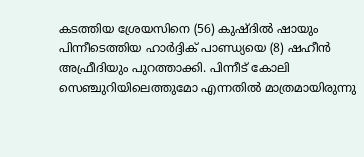കടത്തിയ ശ്രേയസിനെ (56) കുഷ്ദില്‍ ഷായും പിന്നീടെത്തിയ ഹാര്‍ദ്ദിക് പാണ്ഡ്യയെ (8) ഷഹീന്‍ അഫ്രീദിയും പുറത്താക്കി. പിന്നീട് കോലി സെഞ്ചുറിയിലെത്തുമോ എന്നതില്‍ മാത്രമായിരുന്നു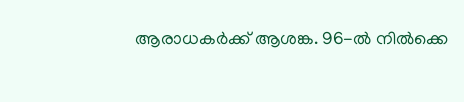ആരാധകര്‍ക്ക് ആശങ്ക. 96-ല്‍ നില്‍ക്കെ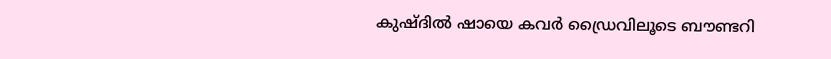കുഷ്ദില്‍ ഷായെ കവര്‍ ഡ്രൈവിലൂടെ ബൗണ്ടറി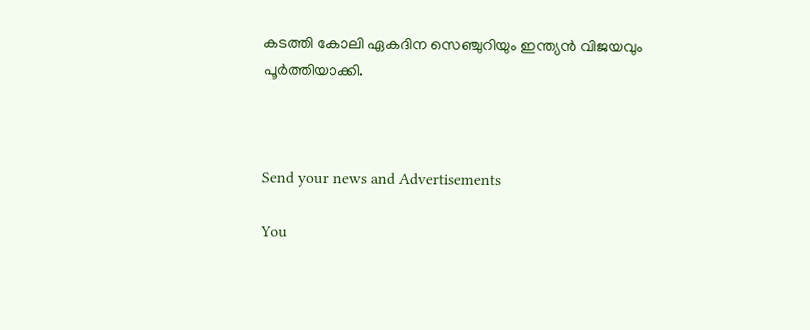കടത്തി കോലി ഏകദിന സെഞ്ചുറിയും ഇന്ത്യൻ വിജയവും പൂര്‍ത്തിയാക്കി.



Send your news and Advertisements

You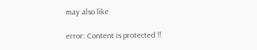may also like

error: Content is protected !!